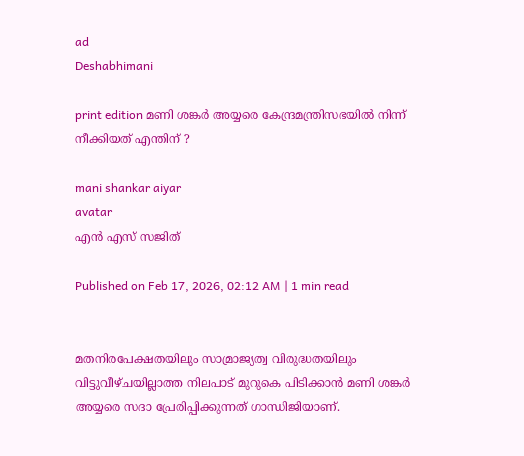ad
Deshabhimani

print edition മണി ശങ്കർ അയ്യരെ കേന്ദ്രമന്ത്രിസഭയില്‍ നിന്ന്
നീക്കിയത് എന്തിന് ?

mani shankar aiyar
avatar
എൻ എസ്‌ സജിത്‌

Published on Feb 17, 2026, 02:12 AM | 1 min read


മതനിരപേക്ഷതയിലും സാമ്രാജ്യത്വ വിരുദ്ധതയിലും വിട്ടുവീഴ്‌ചയില്ലാത്ത നിലപാട്‌ മുറുകെ പിടിക്കാൻ മണി ശങ്കർ അയ്യരെ സദാ പ്രേരിപ്പിക്കുന്നത്‌ ഗാന്ധിജിയാണ്‌.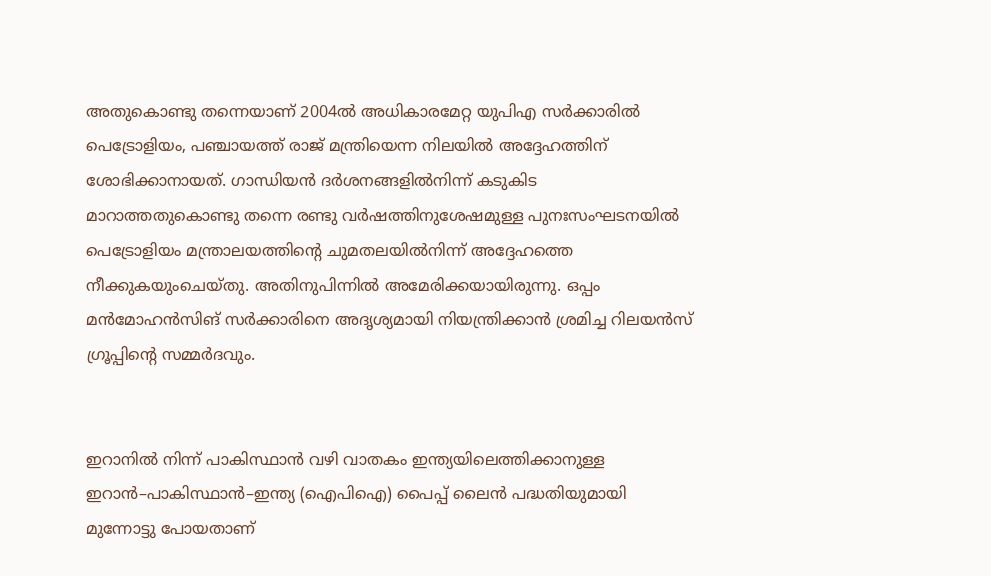അതുകൊണ്ടു തന്നെയാണ്‌ 2004ൽ അധികാരമേറ്റ യുപിഎ സർക്കാരിൽ പെട്രോളിയം, പഞ്ചായത്ത്‌ രാജ്‌ മന്ത്രിയെന്ന നിലയിൽ അദ്ദേഹത്തിന്‌ ശോഭിക്കാനായത്‌. ഗാന്ധിയൻ ദർശനങ്ങളിൽനിന്ന്‌ കടുകിട മാറാത്തതുകൊണ്ടു തന്നെ രണ്ടു വർഷത്തിനുശേഷമുള്ള പുനഃസംഘടനയിൽ പെട്രോളിയം മന്ത്രാലയത്തിന്റെ ചുമതലയിൽനിന്ന്‌ അദ്ദേഹത്തെ നീക്കുകയുംചെയ്‌തു. അതിനുപിന്നിൽ അമേരിക്കയായിരുന്നു. ഒപ്പം മൻമോഹൻസിങ് സർക്കാരിനെ അദൃശ്യമായി നിയന്ത്രിക്കാൻ ശ്രമിച്ച റിലയൻസ്‌ ഗ്രൂപ്പിന്റെ സമ്മർദവും.


ഇറാനിൽ നിന്ന്‌ പാകിസ്ഥാൻ വഴി വാതകം ഇന്ത്യയിലെത്തിക്കാനുള്ള ഇറാൻ–പാകിസ്ഥാൻ–ഇന്ത്യ (ഐപിഐ) പൈപ്പ്‌ ലൈൻ പദ്ധതിയുമായി മുന്നോട്ടു പോയതാണ്‌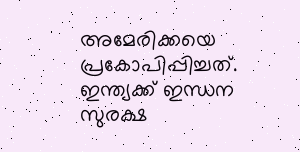അമേരിക്കയെ പ്രകോപിപ്പിച്ചത്‌. ഇന്ത്യക്ക്‌ ഇന്ധന സുരക്ഷ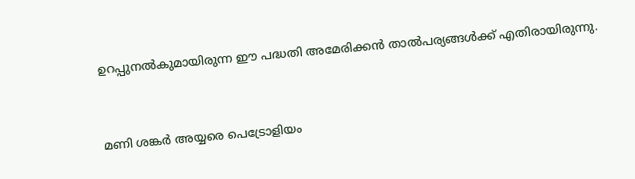ഉറപ്പുനൽകുമായിരുന്ന ഇ‍ൗ പദ്ധതി അമേരിക്കൻ താൽപര്യങ്ങൾക്ക്‌ എതിരായിരുന്നു.


മണി ശങ്കർ അയ്യരെ പെട്രോളിയം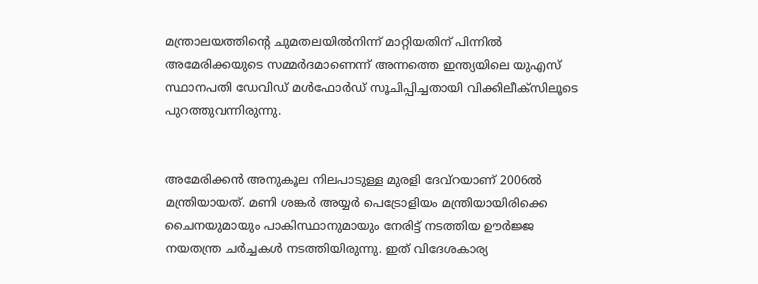മന്ത്രാലയത്തിന്റെ ചുമതലയിൽനിന്ന്‌ മാറ്റിയതിന്‌ പിന്നിൽ അമേരിക്കയുടെ സമ്മർദമാണെന്ന് അന്നത്തെ ഇന്ത്യയിലെ യുഎസ് സ്ഥാനപതി ഡേവിഡ് മൾഫോർഡ് സൂചിപ്പിച്ചതായി വിക്കിലീക്‌സിലൂടെ പുറത്തുവന്നിരുന്നു.


അമേരിക്കൻ അനുകൂല നിലപാടുള്ള മുരളി ദേവ്റയാണ്‌ 2006ൽ മന്ത്രിയായത്. മണി ശങ്കർ അയ്യർ പെട്രോളിയം മന്ത്രിയായിരിക്കെ ചൈനയുമായും പാകിസ്ഥാനുമായും നേരിട്ട് നടത്തിയ ഊർജ്ജ നയതന്ത്ര ചർച്ചകൾ നടത്തിയിരുന്നു. ഇത്‌ വിദേശകാര്യ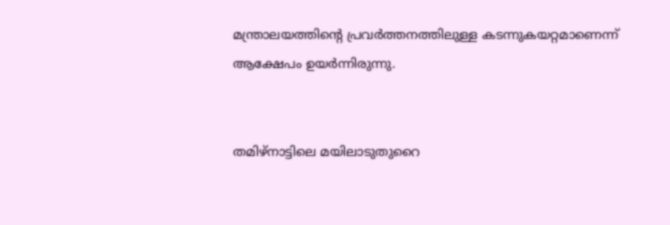മന്ത്രാലയത്തിന്റെ പ്രവർത്തനത്തിലുള്ള കടന്നുകയറ്റമാണെന്ന് ആക്ഷേപം ഉയർന്നിരുന്നു.


തമിഴ്‌നാട്ടിലെ മയിലാടുതുറൈ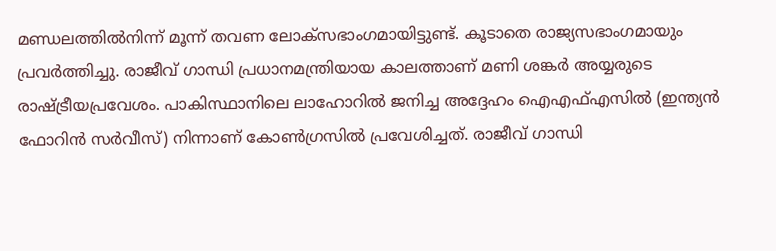മണ്ഡലത്തിൽനിന്ന്‌ മൂന്ന് തവണ ലോക്‌സഭാംഗമായിട്ടുണ്ട്. കൂടാതെ രാജ്യസഭാംഗമായും പ്രവർത്തിച്ചു. രാജീവ്‌ ഗാന്ധി പ്രധാനമന്ത്രിയായ കാലത്താണ്‌ മണി ശങ്കർ അയ്യരുടെ രാഷ്‌ട്രീയപ്രവേശം. പാകിസ്ഥാനിലെ ലാഹോറിൽ ജനിച്ച അദ്ദേഹം ഐഎഫ്‌എസിൽ (ഇന്ത്യൻ ഫോറിൻ സർവീസ്‌) നിന്നാണ്‌ കോൺഗ്രസിൽ പ്രവേശിച്ചത്‌. രാജീവ്‌ ഗാന്ധി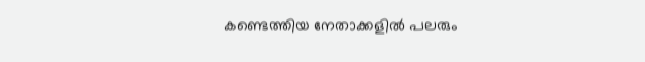കണ്ടെത്തിയ നേതാക്കളിൽ പലരും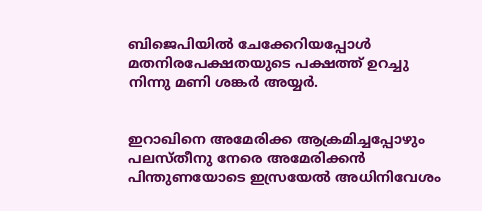ബിജെപിയിൽ ചേക്കേറിയപ്പോൾ മതനിരപേക്ഷതയുടെ പക്ഷത്ത് ഉറച്ചു നിന്നു മണി ശങ്കർ അയ്യർ.


ഇറാഖിനെ അമേരിക്ക ആക്രമിച്ചപ്പോഴും പലസ്‌തീനു നേരെ അമേരിക്കൻ പിന്തുണയോടെ ഇസ്രയേൽ അധിനിവേശം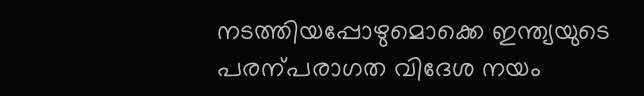നടത്തിയപ്പോഴുമൊക്കെ ഇന്ത്യയുടെ പരന്പരാഗത വിദേശ നയം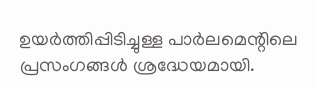ഉയർത്തിപ്പിടിച്ചുള്ള പാർലമെന്റിലെ പ്രസംഗങ്ങൾ ശ്രദ്ധേയമായി.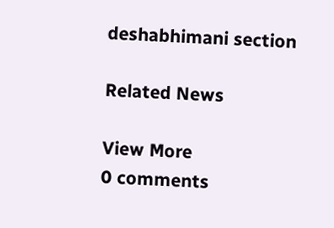deshabhimani section

Related News

View More
0 comments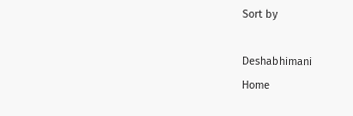Sort by

Deshabhimani
Home